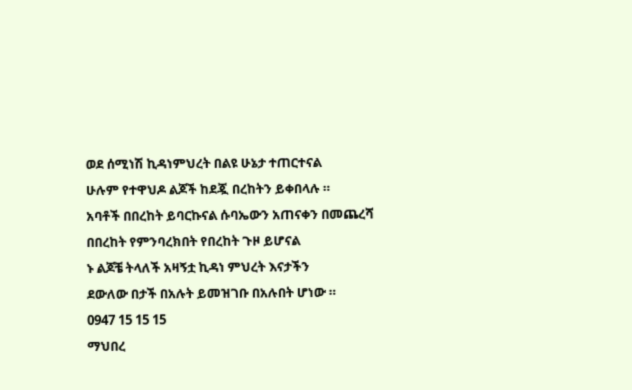ወደ ሰሚነሽ ኪዳነምህረት በልዩ ሁኔታ ተጠርተናል
ሁሉም የተዋህዶ ልጆች ከደጇ በረከትን ይቀበላሉ ።
አባቶች በበረከት ይባርኩናል ሱባኤውን አጠናቀን በመጨረሻ በበረከት የምንባረክበት የበረከት ጉዞ ይሆናል
ኑ ልጆቼ ትላለች አዛኝቷ ኪዳነ ምህረት እናታችን
ደውለው በታች በአሉት ይመዝገቡ በአሉበት ሆነው ።
0947 15 15 15
ማህበረ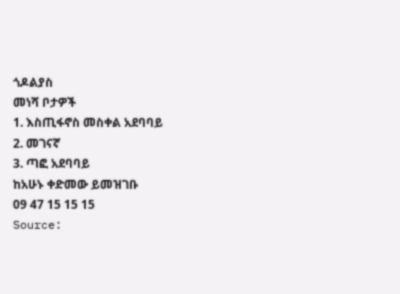ጎዶልያስ
መነሻ ቦታዎች
1. እስጢፋኖስ መስቀል አደባባይ
2. መገናኛ
3. ጣፎ አደባባይ
ከአሁኑ ቀድመው ይመዝገቡ
09 47 15 15 15
Source: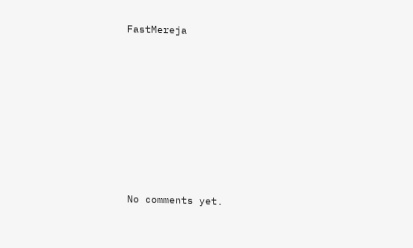FastMereja









No comments yet.